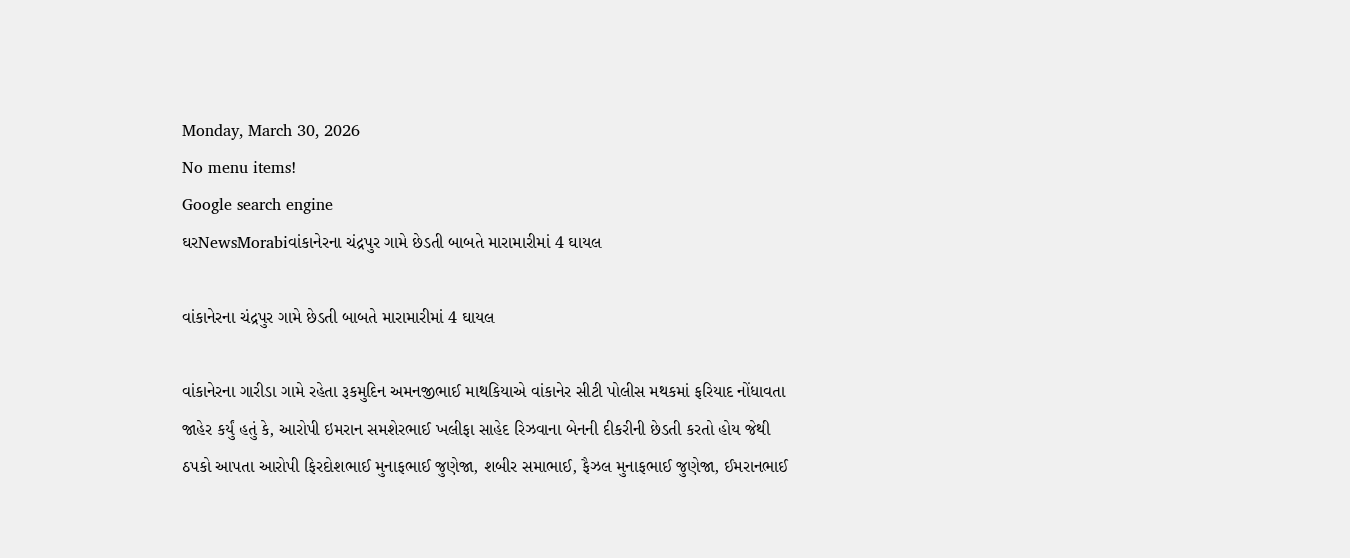Monday, March 30, 2026
No menu items!
Google search engine
ઘરNewsMorabiવાંકાનેરના ચંદ્રપુર ગામે છેડતી બાબતે મારામારીમાં 4 ઘાયલ

વાંકાનેરના ચંદ્રપુર ગામે છેડતી બાબતે મારામારીમાં 4 ઘાયલ

વાંકાનેરના ગારીડા ગામે રહેતા રૂકમુદિન અમનજીભાઈ માથકિયાએ વાંકાનેર સીટી પોલીસ મથકમાં ફરિયાદ નોંધાવતા જાહેર કર્યું હતું કે, આરોપી ઇમરાન સમશેરભાઈ ખલીફા સાહેદ રિઝવાના બેનની દીકરીની છેડતી કરતો હોય જેથી ઠપકો આપતા આરોપી ફિરદોશભાઈ મુનાફભાઈ જુણેજા, શબીર સમાભાઈ, ફૈઝલ મુનાફભાઈ જુણેજા, ઈમરાનભાઈ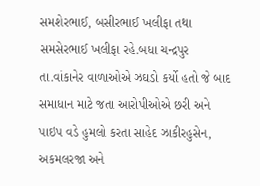સમશેરભાઈ, બસીરભાઈ ખલીફા તથા સમસેરભાઈ ખલીફા રહે.બધા ચન્દ્રપુર તા.વાંકાનેર વાળાઓએ ઝઘડો કર્યો હતો જે બાદ સમાધાન માટે જતા આરોપીઓએ છરી અને પાઇપ વડે હુમલો કરતા સાહેદ ઝાકીરહુસેન, અકમલરજા અને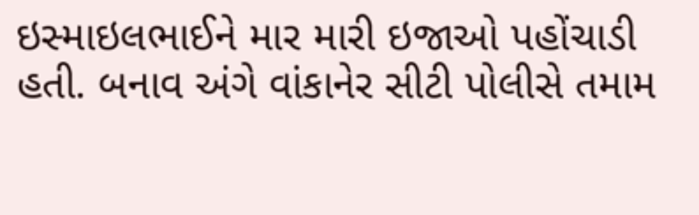ઇસ્માઇલભાઈને માર મારી ઇજાઓ પહોંચાડી હતી. બનાવ અંગે વાંકાનેર સીટી પોલીસે તમામ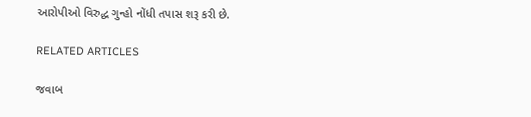આરોપીઓ વિરુદ્ધ ગુન્હો નોંધી તપાસ શરૂ કરી છે.

RELATED ARTICLES

જવાબ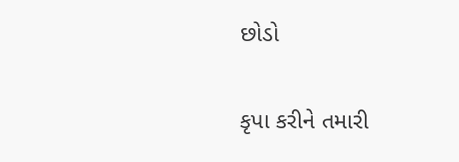છોડો

કૃપા કરીને તમારી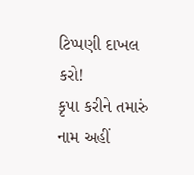ટિપ્પણી દાખલ કરો!
કૃપા કરીને તમારું નામ અહીં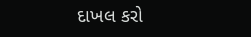દાખલ કરો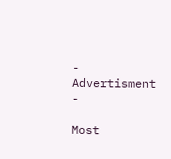- Advertisment -

Most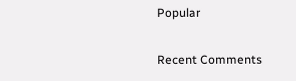Popular

Recent Comments